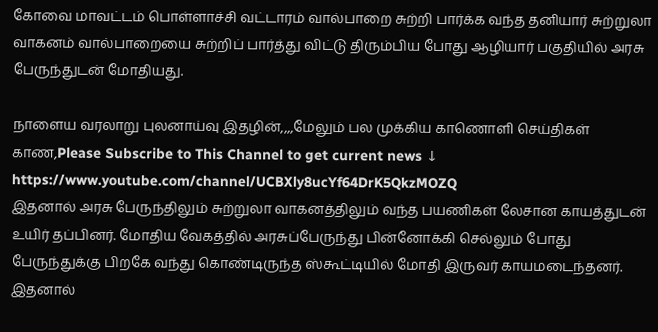கோவை மாவட்டம் பொள்ளாச்சி வட்டாரம் வால்பாறை சுற்றி பார்க்க வந்த தனியார் சுற்றுலா வாகனம் வால்பாறையை சுற்றிப் பார்த்து விட்டு திரும்பிய போது ஆழியார் பகுதியில் அரசு பேருந்துடன் மோதியது.

நாளைய வரலாறு புலனாய்வு இதழின்,,,,மேலும் பல முக்கிய காணொளி செய்திகள் காண,Please Subscribe to This Channel to get current news ↓
https://www.youtube.com/channel/UCBXly8ucYf64DrK5QkzMOZQ
இதனால் அரசு பேருந்திலும் சுற்றுலா வாகனத்திலும் வந்த பயணிகள் லேசான காயத்துடன் உயிர் தப்பினர். மோதிய வேகத்தில் அரசுப்பேருந்து பின்னோக்கி செல்லும் போது பேருந்துக்கு பிறகே வந்து கொண்டிருந்த ஸ்கூட்டியில் மோதி இருவர் காயமடைந்தனர். இதனால்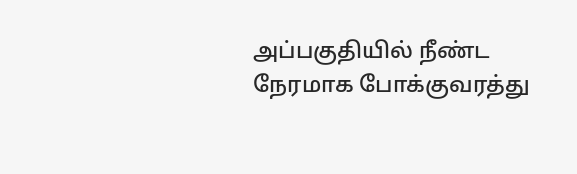அப்பகுதியில் நீண்ட நேரமாக போக்குவரத்து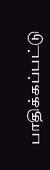பாதிக்கப்பட்டு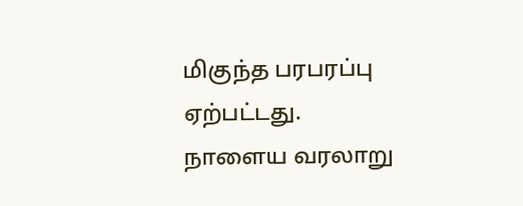மிகுந்த பரபரப்பு ஏற்பட்டது.
நாளைய வரலாறு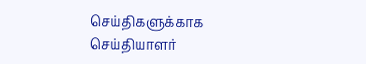செய்திகளுக்காக
செய்தியாளர்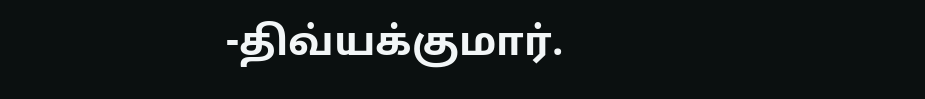-திவ்யக்குமார்.